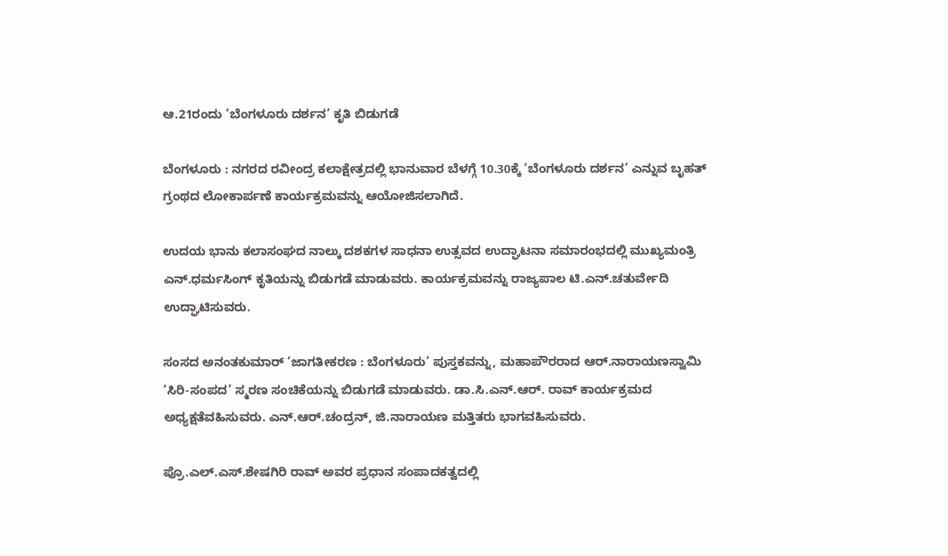ಆ.21ರಂದು ‘ಬೆಂಗಳೂರು ದರ್ಶನ’ ಕೃತಿ ಬಿಡುಗಡೆ

ಬೆಂಗಳೂರು : ನಗರದ ರವೀಂದ್ರ ಕಲಾಕ್ಷೇತ್ರದಲ್ಲಿ ಭಾನುವಾರ ಬೆಳಗ್ಗೆ 10.30ಕ್ಕೆ ‘ಬೆಂಗಳೂರು ದರ್ಶನ’ ಎನ್ನುವ ಬೃಹತ್‌ ಗ್ರಂಥದ ಲೋಕಾರ್ಪಣೆ ಕಾರ್ಯಕ್ರಮವನ್ನು ಆಯೋಜಿಸಲಾಗಿದೆ.

ಉದಯ ಭಾನು ಕಲಾಸಂಘದ ನಾಲ್ಕು ದಶಕಗಳ ಸಾಧನಾ ಉತ್ಸವದ ಉದ್ಘಾಟನಾ ಸಮಾರಂಭದಲ್ಲಿ ಮುಖ್ಯಮಂತ್ರಿ ಎನ್‌.ಧರ್ಮಸಿಂಗ್‌ ಕೃತಿಯನ್ನು ಬಿಡುಗಡೆ ಮಾಡುವರು. ಕಾರ್ಯಕ್ರಮವನ್ನು ರಾಜ್ಯಪಾಲ ಟಿ.ಎನ್‌.ಚತುರ್ವೇದಿ ಉದ್ಘಾಟಿಸುವರು.

ಸಂಸದ ಅನಂತಕುಮಾರ್‌ ‘ಜಾಗತೀಕರಣ : ಬೆಂಗಳೂರು’ ಪುಸ್ತಕವನ್ನು, ಮಹಾಪೌರರಾದ ಆರ್‌.ನಾರಾಯಣಸ್ವಾಮಿ ‘ಸಿರಿ-ಸಂಪದ’ ಸ್ಮರಣ ಸಂಚಿಕೆಯನ್ನು ಬಿಡುಗಡೆ ಮಾಡುವರು. ಡಾ.ಸಿ.ಎನ್‌.ಆರ್‌. ರಾವ್‌ ಕಾರ್ಯಕ್ರಮದ ಅಧ್ಯಕ್ಷತೆವಹಿಸುವರು. ಎನ್‌.ಆರ್‌.ಚಂದ್ರನ್‌, ಜಿ.ನಾರಾಯಣ ಮತ್ತಿತರು ಭಾಗವಹಿಸುವರು.

ಪ್ರೊ.ಎಲ್‌.ಎಸ್‌.ಶೇಷಗಿರಿ ರಾವ್‌ ಅವರ ಪ್ರಧಾನ ಸಂಪಾದಕತ್ವದಲ್ಲಿ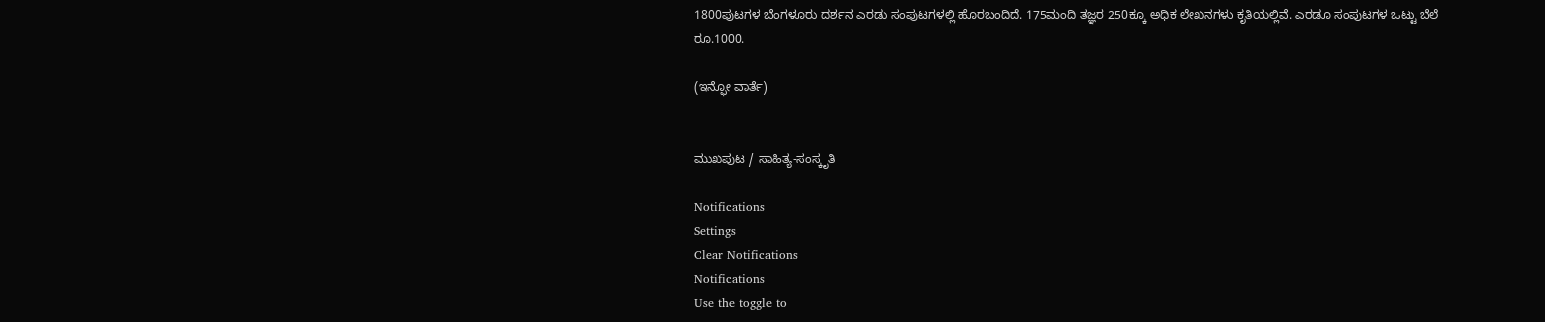1800ಪುಟಗಳ ಬೆಂಗಳೂರು ದರ್ಶನ ಎರಡು ಸಂಪುಟಗಳಲ್ಲಿ ಹೊರಬಂದಿದೆ. 175ಮಂದಿ ತಜ್ಞರ 250ಕ್ಕೂ ಅಧಿಕ ಲೇಖನಗಳು ಕೃತಿಯಲ್ಲಿವೆ. ಎರಡೂ ಸಂಪುಟಗಳ ಒಟ್ಟು ಬೆಲೆ ರೂ.1000.

(ಇನ್ಫೋ ವಾರ್ತೆ)


ಮುಖಪುಟ / ಸಾಹಿತ್ಯ-ಸಂಸ್ಕೃತಿ

Notifications
Settings
Clear Notifications
Notifications
Use the toggle to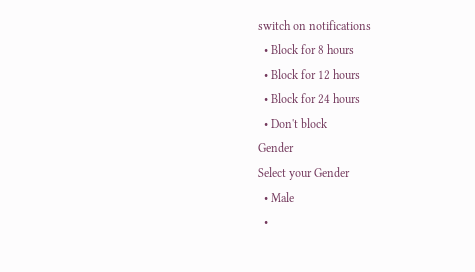switch on notifications
  • Block for 8 hours
  • Block for 12 hours
  • Block for 24 hours
  • Don't block
Gender
Select your Gender
  • Male
  •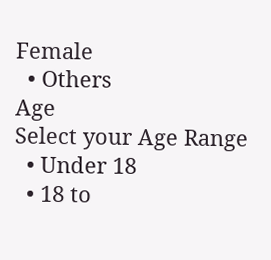Female
  • Others
Age
Select your Age Range
  • Under 18
  • 18 to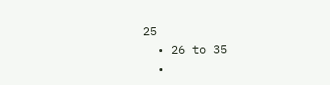25
  • 26 to 35
  •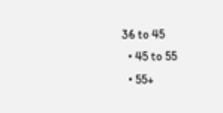36 to 45
  • 45 to 55
  • 55+